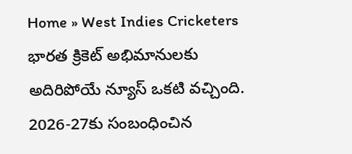Home » West Indies Cricketers
భారత క్రికెట్ అభిమానులకు అదిరిపోయే న్యూస్ ఒకటి వచ్చింది. 2026-27కు సంబంధించిన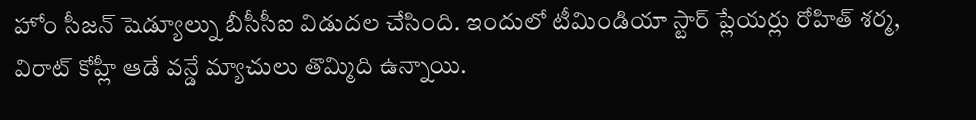హోం సీజన్ షెడ్యూల్ను బీసీసీఐ విడుదల చేసింది. ఇందులో టీమిండియా స్టార్ ప్లేయర్లు రోహిత్ శర్మ, విరాట్ కోహ్లీ ఆడే వన్డే మ్యాచులు తొమ్మిది ఉన్నాయి.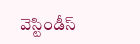వెస్టిండీస్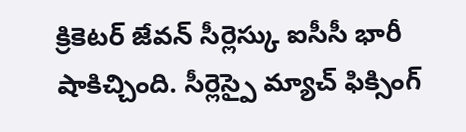క్రికెటర్ జేవన్ సీర్లెస్కు ఐసీసీ భారీ షాకిచ్చింది. సీర్లెస్పై మ్యాచ్ ఫిక్సింగ్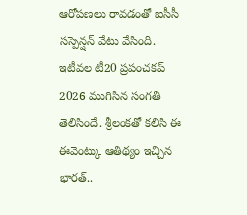ఆరోపణలు రావడంతో ఐసీసీ సస్పెన్షన్ వేటు వేసింది.
ఇటీవల టీ20 ప్రపంచకప్ 2026 ముగిసిన సంగతి తెలిసిందే. శ్రీలంకతో కలిసి ఈ ఈవెంట్కు ఆతిథ్యం ఇచ్చిన భారత్..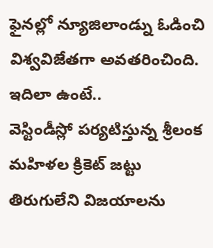ఫైనల్లో న్యూజిలాండ్ను ఓడించి విశ్వవిజేతగా అవతరించింది. ఇదిలా ఉంటే..
వెస్టిండీస్లో పర్యటిస్తున్న శ్రీలంక మహిళల క్రికెట్ జట్టు తిరుగులేని విజయాలను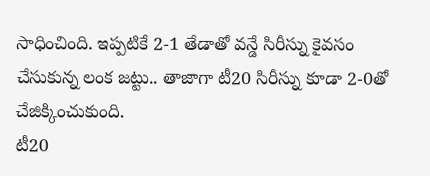సాధించింది. ఇప్పటికే 2-1 తేడాతో వన్డే సిరీస్ను కైవసం చేసుకున్న లంక జట్టు.. తాజాగా టీ20 సిరీస్ను కూడా 2-0తో చేజిక్కించుకుంది.
టీ20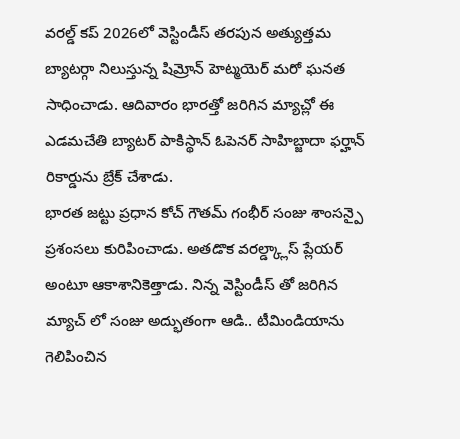వరల్డ్ కప్ 2026లో వెస్టిండీస్ తరపున అత్యుత్తమ బ్యాటర్గా నిలుస్తున్న షిమ్రోన్ హెట్మయెర్ మరో ఘనత సాధించాడు. ఆదివారం భారత్తో జరిగిన మ్యాచ్లో ఈ ఎడమచేతి బ్యాటర్ పాకిస్థాన్ ఓపెనర్ సాహిబ్జాదా ఫర్హాన్ రికార్డును బ్రేక్ చేశాడు.
భారత జట్టు ప్రధాన కోచ్ గౌతమ్ గంభీర్ సంజు శాంసన్పై ప్రశంసలు కురిపించాడు. అతడొక వరల్డ్క్లాస్ ప్లేయర్ అంటూ ఆకాశానికెత్తాడు. నిన్న వెస్టిండీస్ తో జరిగిన మ్యాచ్ లో సంజు అద్భుతంగా ఆడి.. టీమిండియాను గెలిపించిన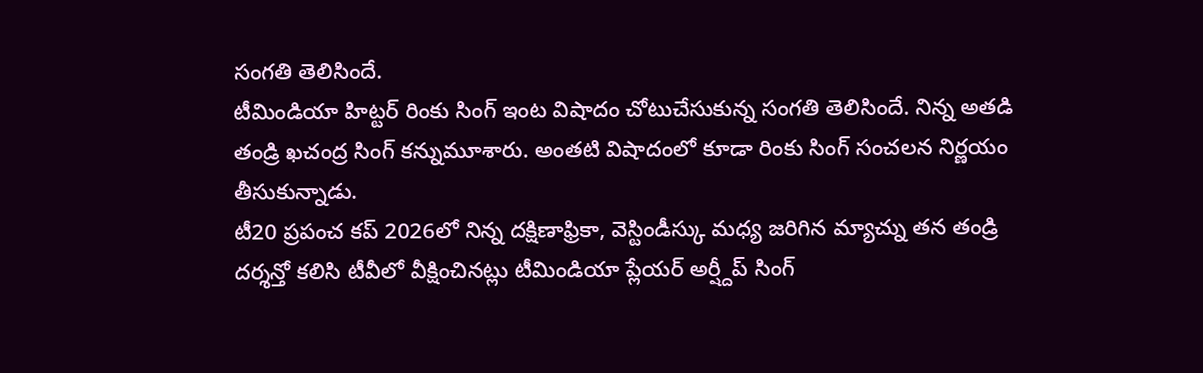సంగతి తెలిసిందే.
టీమిండియా హిట్టర్ రింకు సింగ్ ఇంట విషాదం చోటుచేసుకున్న సంగతి తెలిసిందే. నిన్న అతడి తండ్రి ఖచంద్ర సింగ్ కన్నుమూశారు. అంతటి విషాదంలో కూడా రింకు సింగ్ సంచలన నిర్ణయం తీసుకున్నాడు.
టీ20 ప్రపంచ కప్ 2026లో నిన్న దక్షిణాఫ్రికా, వెస్టిండీస్కు మధ్య జరిగిన మ్యాచ్ను తన తండ్రి దర్శన్తో కలిసి టీవీలో వీక్షించినట్లు టీమిండియా ప్లేయర్ అర్ష్దీప్ సింగ్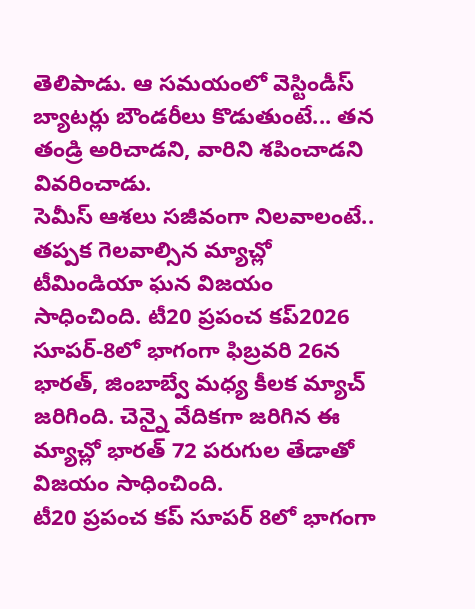తెలిపాడు. ఆ సమయంలో వెస్టిండీస్ బ్యాటర్లు బౌండరీలు కొడుతుంటే... తన తండ్రి అరిచాడని, వారిని శపించాడని వివరించాడు.
సెమీస్ ఆశలు సజీవంగా నిలవాలంటే.. తప్పక గెలవాల్సిన మ్యాచ్లో టీమిండియా ఘన విజయం సాధించింది. టీ20 ప్రపంచ కప్2026 సూపర్-8లో భాగంగా ఫిబ్రవరి 26న భారత్, జింబాబ్వే మధ్య కీలక మ్యాచ్ జరిగింది. చెన్నై వేదికగా జరిగిన ఈ మ్యాచ్లో భారత్ 72 పరుగుల తేడాతో విజయం సాధించింది.
టీ20 ప్రపంచ కప్ సూపర్ 8లో భాగంగా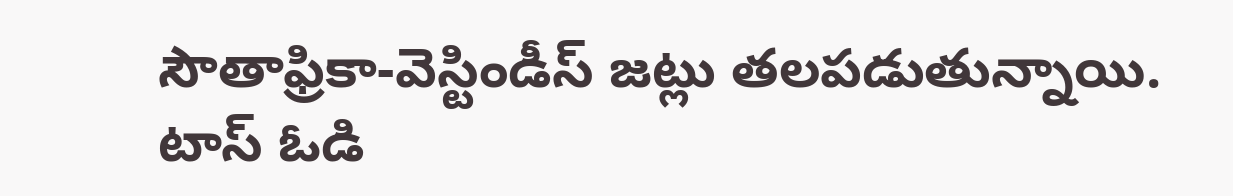సౌతాఫ్రికా-వెస్టిండీస్ జట్లు తలపడుతున్నాయి. టాస్ ఓడి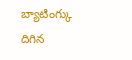బ్యాటింగ్కు దిగిన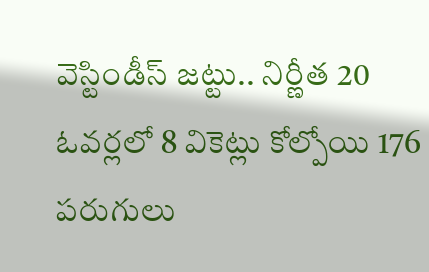వెస్టిండీస్ జట్టు.. నిర్ణీత 20 ఓవర్లలో 8 వికెట్లు కోల్పోయి 176 పరుగులు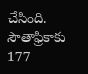చేసింది. సౌతాఫ్రికాకు 177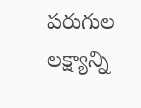పరుగుల లక్ష్యాన్ని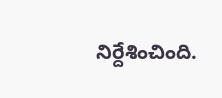నిర్దేశించింది.